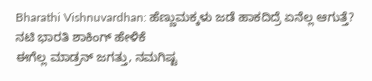Bharathi Vishnuvardhan: ಹೆಣ್ಣುಮಕ್ಕಳು ಜಡೆ ಹಾಕದಿದ್ರೆ ಏನೆಲ್ಲ ಆಗುತ್ತೆ? ನಟಿ ಭಾರತಿ ಶಾಕಿಂಗ್ ಹೇಳಿಕೆ
ಈಗೆಲ್ಲ ಮಾಡ್ರನ್ ಜಗತ್ತು, ನಮಗಿಷ್ಟ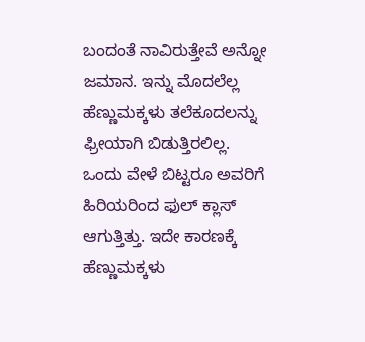ಬಂದಂತೆ ನಾವಿರುತ್ತೇವೆ ಅನ್ನೋ ಜಮಾನ. ಇನ್ನು ಮೊದಲೆಲ್ಲ ಹೆಣ್ಣುಮಕ್ಕಳು ತಲೆಕೂದಲನ್ನು ಫ್ರೀಯಾಗಿ ಬಿಡುತ್ತಿರಲಿಲ್ಲ. ಒಂದು ವೇಳೆ ಬಿಟ್ಟರೂ ಅವರಿಗೆ ಹಿರಿಯರಿಂದ ಫುಲ್ ಕ್ಲಾಸ್ ಆಗುತ್ತಿತ್ತು. ಇದೇ ಕಾರಣಕ್ಕೆ ಹೆಣ್ಣುಮಕ್ಕಳು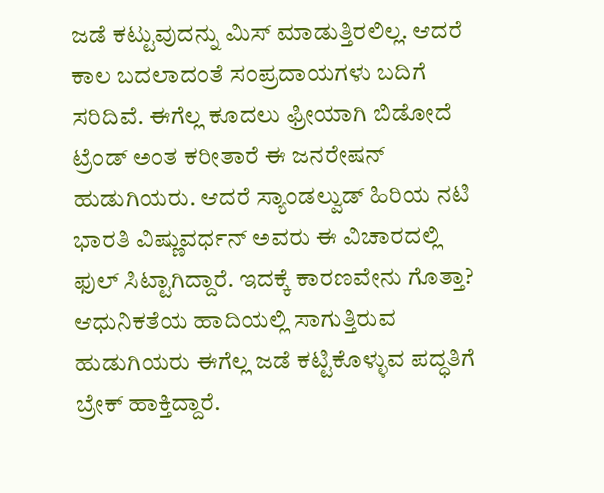ಜಡೆ ಕಟ್ಟುವುದನ್ನು ಮಿಸ್ ಮಾಡುತ್ತಿರಲಿಲ್ಲ. ಆದರೆ ಕಾಲ ಬದಲಾದಂತೆ ಸಂಪ್ರದಾಯಗಳು ಬದಿಗೆ ಸರಿದಿವೆ. ಈಗೆಲ್ಲ ಕೂದಲು ಫ್ರೀಯಾಗಿ ಬಿಡೋದೆ ಟ್ರೆಂಡ್ ಅಂತ ಕರೀತಾರೆ ಈ ಜನರೇಷನ್ ಹುಡುಗಿಯರು. ಆದರೆ ಸ್ಯಾಂಡಲ್ವುಡ್ ಹಿರಿಯ ನಟಿ ಭಾರತಿ ವಿಷ್ಣುವರ್ಧನ್ ಅವರು ಈ ವಿಚಾರದಲ್ಲಿ ಫುಲ್ ಸಿಟ್ಟಾಗಿದ್ದಾರೆ. ಇದಕ್ಕೆ ಕಾರಣವೇನು ಗೊತ್ತಾ?
ಆಧುನಿಕತೆಯ ಹಾದಿಯಲ್ಲಿ ಸಾಗುತ್ತಿರುವ ಹುಡುಗಿಯರು ಈಗೆಲ್ಲ ಜಡೆ ಕಟ್ಟಿಕೊಳ್ಳುವ ಪದ್ಧತಿಗೆ ಬ್ರೇಕ್ ಹಾಕ್ತಿದ್ದಾರೆ.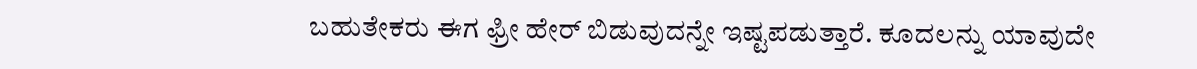ಬಹುತೇಕರು ಈಗ ಫ್ರೀ ಹೇರ್ ಬಿಡುವುದನ್ನೇ ಇಷ್ಟಪಡುತ್ತಾರೆ. ಕೂದಲನ್ನು ಯಾವುದೇ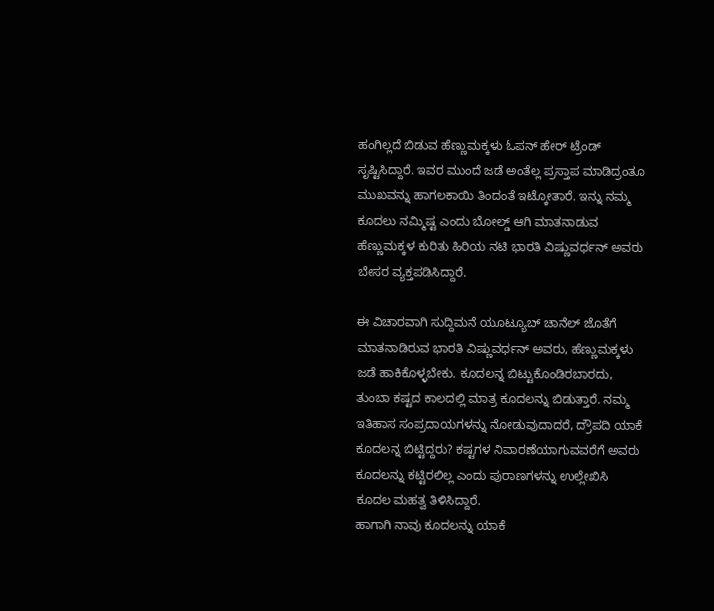ಹಂಗಿಲ್ಲದೆ ಬಿಡುವ ಹೆಣ್ಣುಮಕ್ಕಳು ಓಪನ್ ಹೇರ್ ಟ್ರೆಂಡ್ ಸೃಷ್ಟಿಸಿದ್ದಾರೆ. ಇವರ ಮುಂದೆ ಜಡೆ ಅಂತೆಲ್ಲ ಪ್ರಸ್ತಾಪ ಮಾಡಿದ್ರಂತೂ ಮುಖವನ್ನು ಹಾಗಲಕಾಯಿ ತಿಂದಂತೆ ಇಟ್ಕೋತಾರೆ. ಇನ್ನು ನಮ್ಮ ಕೂದಲು ನಮ್ಮಿಷ್ಟ ಎಂದು ಬೋಲ್ಡ್ ಆಗಿ ಮಾತನಾಡುವ ಹೆಣ್ಣುಮಕ್ಕಳ ಕುರಿತು ಹಿರಿಯ ನಟಿ ಭಾರತಿ ವಿಷ್ಣುವರ್ಧನ್ ಅವರು ಬೇಸರ ವ್ಯಕ್ತಪಡಿಸಿದ್ದಾರೆ.

ಈ ವಿಚಾರವಾಗಿ ಸುದ್ದಿಮನೆ ಯೂಟ್ಯೂಬ್ ಚಾನೆಲ್ ಜೊತೆಗೆ ಮಾತನಾಡಿರುವ ಭಾರತಿ ವಿಷ್ಣುವರ್ಧನ್ ಅವರು, ಹೆಣ್ಣುಮಕ್ಕಳು ಜಡೆ ಹಾಕಿಕೊಳ್ಳಬೇಕು. ಕೂದಲನ್ನ ಬಿಟ್ಟುಕೊಂಡಿರಬಾರದು, ತುಂಬಾ ಕಷ್ಟದ ಕಾಲದಲ್ಲಿ ಮಾತ್ರ ಕೂದಲನ್ನು ಬಿಡುತ್ತಾರೆ. ನಮ್ಮ ಇತಿಹಾಸ ಸಂಪ್ರದಾಯಗಳನ್ನು ನೋಡುವುದಾದರೆ, ದ್ರೌಪದಿ ಯಾಕೆ ಕೂದಲನ್ನ ಬಿಟ್ಟಿದ್ದರು? ಕಷ್ಟಗಳ ನಿವಾರಣೆಯಾಗುವವರೆಗೆ ಅವರು ಕೂದಲನ್ನು ಕಟ್ಟಿರಲಿಲ್ಲ ಎಂದು ಪುರಾಣಗಳನ್ನು ಉಲ್ಲೇಖಿಸಿ ಕೂದಲ ಮಹತ್ವ ತಿಳಿಸಿದ್ದಾರೆ.
ಹಾಗಾಗಿ ನಾವು ಕೂದಲನ್ನು ಯಾಕೆ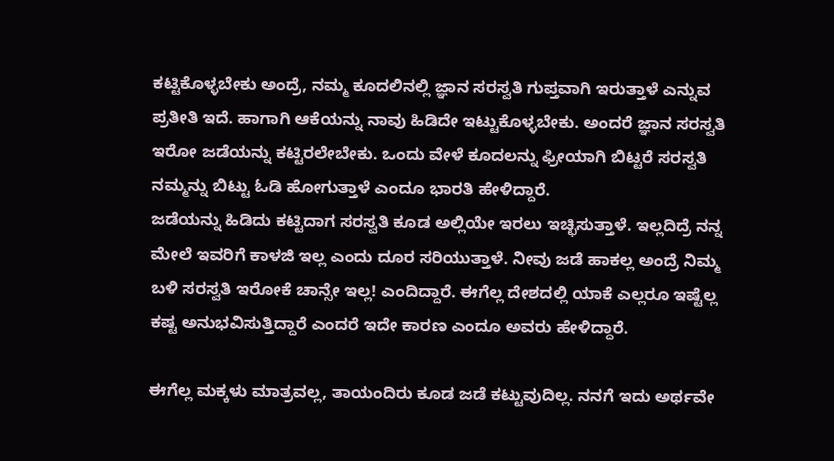ಕಟ್ಟಿಕೊಳ್ಳಬೇಕು ಅಂದ್ರೆ, ನಮ್ಮ ಕೂದಲಿನಲ್ಲಿ ಜ್ಞಾನ ಸರಸ್ವತಿ ಗುಪ್ತವಾಗಿ ಇರುತ್ತಾಳೆ ಎನ್ನುವ ಪ್ರತೀತಿ ಇದೆ. ಹಾಗಾಗಿ ಆಕೆಯನ್ನು ನಾವು ಹಿಡಿದೇ ಇಟ್ಟುಕೊಳ್ಳಬೇಕು. ಅಂದರೆ ಜ್ಞಾನ ಸರಸ್ವತಿ ಇರೋ ಜಡೆಯನ್ನು ಕಟ್ಟಿರಲೇಬೇಕು. ಒಂದು ವೇಳೆ ಕೂದಲನ್ನು ಫ್ರೀಯಾಗಿ ಬಿಟ್ಟರೆ ಸರಸ್ವತಿ ನಮ್ಮನ್ನು ಬಿಟ್ಟು ಓಡಿ ಹೋಗುತ್ತಾಳೆ ಎಂದೂ ಭಾರತಿ ಹೇಳಿದ್ದಾರೆ.
ಜಡೆಯನ್ನು ಹಿಡಿದು ಕಟ್ಟಿದಾಗ ಸರಸ್ವತಿ ಕೂಡ ಅಲ್ಲಿಯೇ ಇರಲು ಇಚ್ಛಿಸುತ್ತಾಳೆ. ಇಲ್ಲದಿದ್ರೆ ನನ್ನ ಮೇಲೆ ಇವರಿಗೆ ಕಾಳಜಿ ಇಲ್ಲ ಎಂದು ದೂರ ಸರಿಯುತ್ತಾಳೆ. ನೀವು ಜಡೆ ಹಾಕಲ್ಲ ಅಂದ್ರೆ ನಿಮ್ಮ ಬಳಿ ಸರಸ್ವತಿ ಇರೋಕೆ ಚಾನ್ಸೇ ಇಲ್ಲ! ಎಂದಿದ್ದಾರೆ. ಈಗೆಲ್ಲ ದೇಶದಲ್ಲಿ ಯಾಕೆ ಎಲ್ಲರೂ ಇಷ್ಟೆಲ್ಲ ಕಷ್ಟ ಅನುಭವಿಸುತ್ತಿದ್ದಾರೆ ಎಂದರೆ ಇದೇ ಕಾರಣ ಎಂದೂ ಅವರು ಹೇಳಿದ್ದಾರೆ.

ಈಗೆಲ್ಲ ಮಕ್ಕಳು ಮಾತ್ರವಲ್ಲ, ತಾಯಂದಿರು ಕೂಡ ಜಡೆ ಕಟ್ಟುವುದಿಲ್ಲ. ನನಗೆ ಇದು ಅರ್ಥವೇ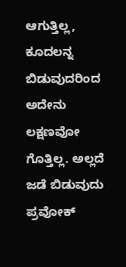ಆಗುತ್ತಿಲ್ಲ, ಕೂದಲನ್ನ ಬಿಡುವುದರಿಂದ ಅದೇನು ಲಕ್ಷಣವೋ ಗೊತ್ತಿಲ್ಲ. ಅಲ್ಲದೆ ಜಡೆ ಬಿಡುವುದು ಪ್ರವೋಕ್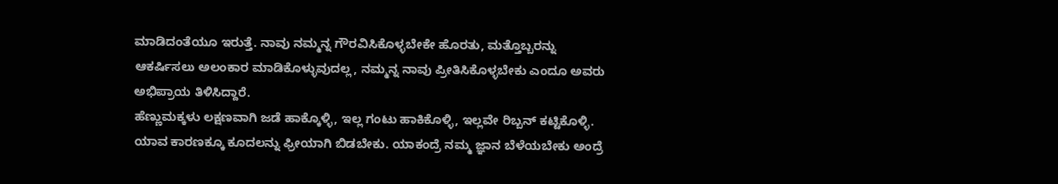ಮಾಡಿದಂತೆಯೂ ಇರುತ್ತೆ. ನಾವು ನಮ್ಮನ್ನ ಗೌರವಿಸಿಕೊಳ್ಳಬೇಕೇ ಹೊರತು, ಮತ್ತೊಬ್ಬರನ್ನು ಆಕರ್ಷಿಸಲು ಅಲಂಕಾರ ಮಾಡಿಕೊಳ್ಳುವುದಲ್ಲ, ನಮ್ಮನ್ನ ನಾವು ಪ್ರೀತಿಸಿಕೊಳ್ಳಬೇಕು ಎಂದೂ ಅವರು ಅಭಿಪ್ರಾಯ ತಿಳಿಸಿದ್ದಾರೆ.
ಹೆಣ್ಣುಮಕ್ಕಳು ಲಕ್ಷಣವಾಗಿ ಜಡೆ ಹಾಕ್ಕೊಳ್ಳಿ, ಇಲ್ಲ ಗಂಟು ಹಾಕಿಕೊಳ್ಳಿ, ಇಲ್ಲವೇ ರಿಬ್ಬನ್ ಕಟ್ಟಿಕೊಳ್ಳಿ. ಯಾವ ಕಾರಣಕ್ಕೂ ಕೂದಲನ್ನು ಫ್ರೀಯಾಗಿ ಬಿಡಬೇಕು. ಯಾಕಂದ್ರೆ ನಮ್ಮ ಜ್ಞಾನ ಬೆಳೆಯಬೇಕು ಅಂದ್ರೆ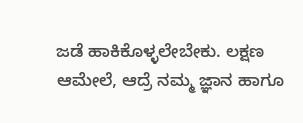ಜಡೆ ಹಾಕಿಕೊಳ್ಳಲೇಬೇಕು. ಲಕ್ಷಣ ಆಮೇಲೆ, ಆದ್ರೆ ನಮ್ಮ ಜ್ಞಾನ ಹಾಗೂ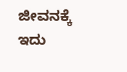ಜೀವನಕ್ಕೆ ಇದು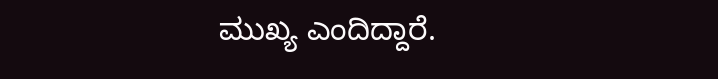ಮುಖ್ಯ ಎಂದಿದ್ದಾರೆ.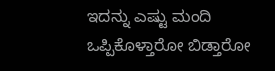ಇದನ್ನು ಎಷ್ಟು ಮಂದಿ ಒಪ್ಪಿಕೊಳ್ತಾರೋ ಬಿಡ್ತಾರೋ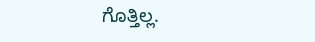ಗೊತ್ತಿಲ್ಲ.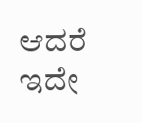ಆದರೆ ಇದೇ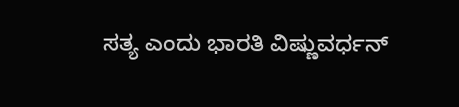ಸತ್ಯ ಎಂದು ಭಾರತಿ ವಿಷ್ಣುವರ್ಧನ್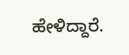ಹೇಳಿದ್ದಾರೆ.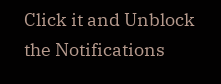Click it and Unblock the Notifications